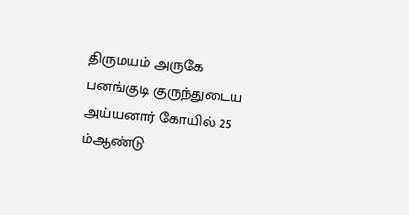திருமயம் அருகே பனங்குடி குருந்துடைய அய்யனார் கோயில் 25 ம்ஆண்டு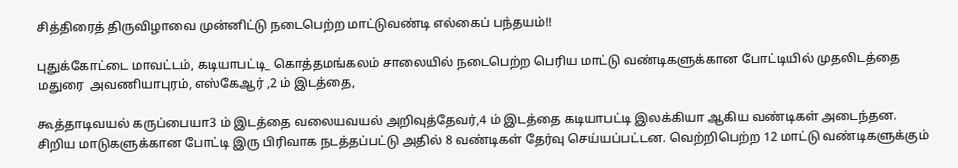சித்திரைத் திருவிழாவை முன்னிட்டு நடைபெற்ற மாட்டுவண்டி எல்கைப் பந்தயம்!!

புதுக்கோட்டை மாவட்டம், கடியாபட்டி_ கொத்தமங்கலம் சாலையில் நடைபெற்ற பெரிய மாட்டு வண்டிகளுக்கான போட்டியில் முதலிடத்தை மதுரை  அவணியாபுரம், எஸ்கேஆர் ,2 ம் இடத்தை,

கூத்தாடிவயல் கருப்பையா3 ம் இடத்தை வலையவயல் அறிவுத்தேவர்,4 ம் இடத்தை கடியாபட்டி இலக்கியா ஆகிய வண்டிகள் அடைந்தன.  சிறிய மாடுகளுக்கான போட்டி இரு பிரிவாக நடத்தப்பட்டு அதில் 8 வண்டிகள் தேர்வு செய்யப்பட்டன. வெற்றிபெற்ற 12 மாட்டு வண்டிகளுக்கும்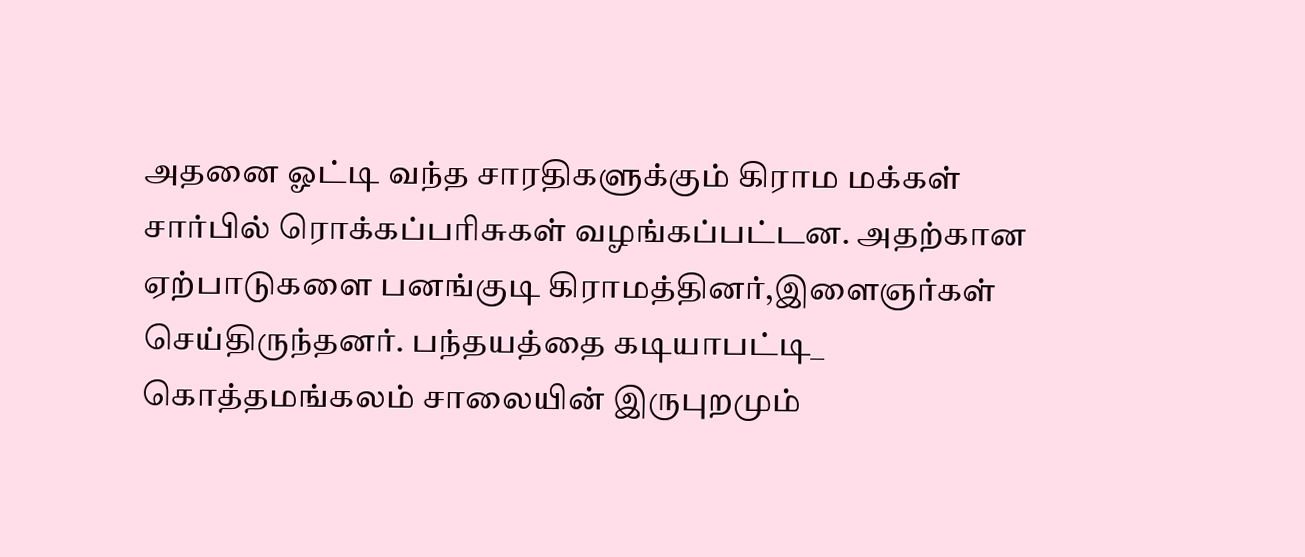அதனை ஓட்டி வந்த சாரதிகளுக்கும் கிராம மக்கள் சார்பில் ரொக்கப்பரிசுகள் வழங்கப்பட்டன. அதற்கான ஏற்பாடுகளை பனங்குடி கிராமத்தினர்,இளைஞர்கள் செய்திருந்தனர். பந்தயத்தை கடியாபட்டி_ கொத்தமங்கலம் சாலையின் இருபுறமும்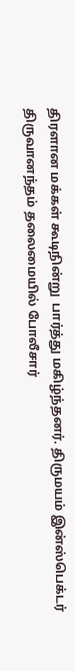திரளான மக்கள் கூடிநின்று  பார்த்து மகிழ்ந்தனர். திருமயம் இன்ஸ்பெக்டர் திருவானந்தம் தலைமையில் போலீசார்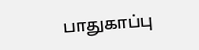பாதுகாப்பு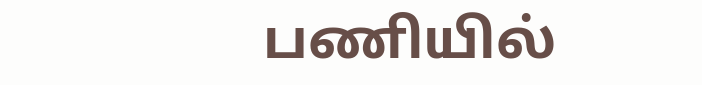பணியில்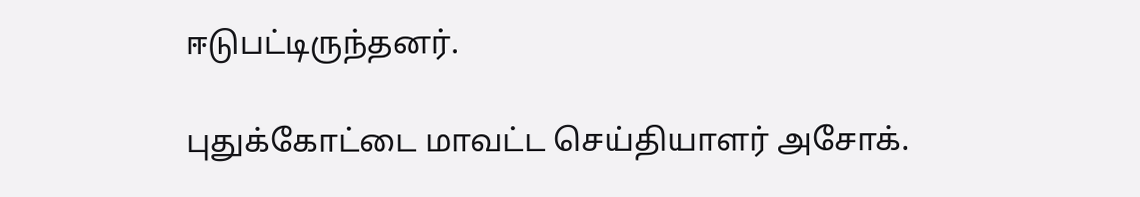ஈடுபட்டிருந்தனர்.

புதுக்கோட்டை மாவட்ட செய்தியாளர் அசோக்.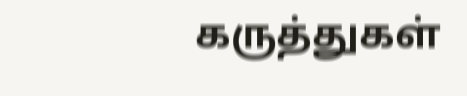கருத்துகள்